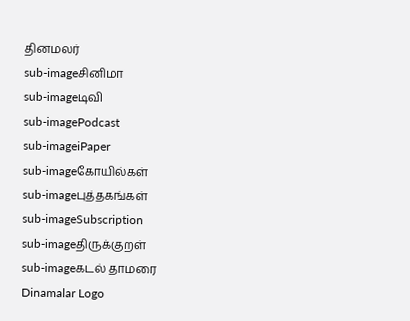தினமலர்
sub-imageசினிமா
sub-imageடிவி
sub-imagePodcast
sub-imageiPaper
sub-imageகோயில்கள்
sub-imageபுத்தகங்கள்
sub-imageSubscription
sub-imageதிருக்குறள்
sub-imageகடல் தாமரை
Dinamalar Logo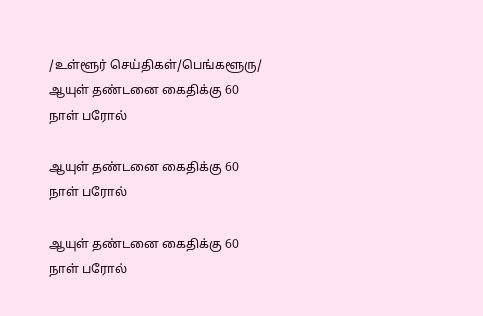/உள்ளூர் செய்திகள்/பெங்களூரு/ ஆயுள் தண்டனை கைதிக்கு 60 நாள் பரோல்

ஆயுள் தண்டனை கைதிக்கு 60 நாள் பரோல்

ஆயுள் தண்டனை கைதிக்கு 60 நாள் பரோல்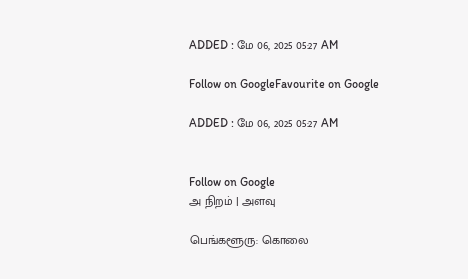ADDED : மே 06, 2025 05:27 AM

Follow on GoogleFavourite on Google

ADDED : மே 06, 2025 05:27 AM


Follow on Google
அ நிறம் | அளவு

பெங்களூரு: கொலை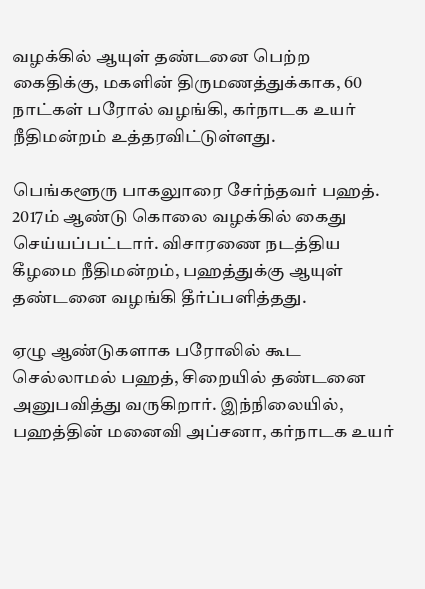வழக்கில் ஆயுள் தண்டனை பெற்ற கைதிக்கு, மகளின் திருமணத்துக்காக, 60 நாட்கள் பரோல் வழங்கி, கர்நாடக உயர் நீதிமன்றம் உத்தரவிட்டுள்ளது.

பெங்களூரு பாகலுாரை சேர்ந்தவர் பஹத். 2017ம் ஆண்டு கொலை வழக்கில் கைது செய்யப்பட்டார். விசாரணை நடத்திய கீழமை நீதிமன்றம், பஹத்துக்கு ஆயுள் தண்டனை வழங்கி தீர்ப்பளித்தது.

ஏழு ஆண்டுகளாக பரோலில் கூட செல்லாமல் பஹத், சிறையில் தண்டனை அனுபவித்து வருகிறார். இந்நிலையில், பஹத்தின் மனைவி அப்சனா, கர்நாடக உயர்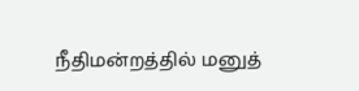நீதிமன்றத்தில் மனுத்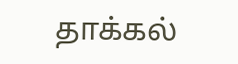தாக்கல்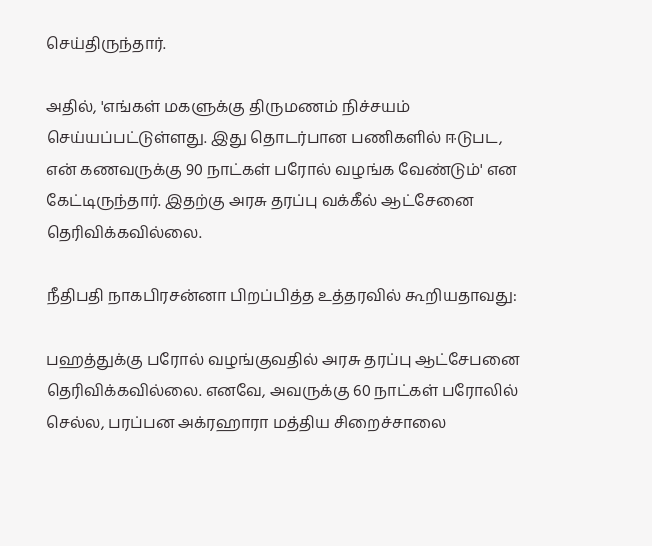செய்திருந்தார்.

அதில், 'எங்கள் மகளுக்கு திருமணம் நிச்சயம் செய்யப்பட்டுள்ளது. இது தொடர்பான பணிகளில் ஈடுபட, என் கணவருக்கு 90 நாட்கள் பரோல் வழங்க வேண்டும்' என கேட்டிருந்தார். இதற்கு அரசு தரப்பு வக்கீல் ஆட்சேனை தெரிவிக்கவில்லை.

நீதிபதி நாகபிரசன்னா பிறப்பித்த உத்தரவில் கூறியதாவது:

பஹத்துக்கு பரோல் வழங்குவதில் அரசு தரப்பு ஆட்சேபனை தெரிவிக்கவில்லை. எனவே, அவருக்கு 60 நாட்கள் பரோலில் செல்ல, பரப்பன அக்ரஹாரா மத்திய சிறைச்சாலை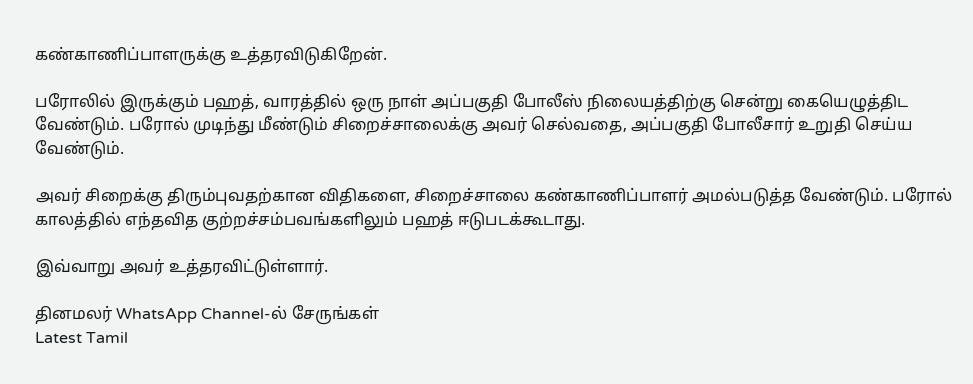கண்காணிப்பாளருக்கு உத்தரவிடுகிறேன்.

பரோலில் இருக்கும் பஹத், வாரத்தில் ஒரு நாள் அப்பகுதி போலீஸ் நிலையத்திற்கு சென்று கையெழுத்திட வேண்டும். பரோல் முடிந்து மீண்டும் சிறைச்சாலைக்கு அவர் செல்வதை, அப்பகுதி போலீசார் உறுதி செய்ய வேண்டும்.

அவர் சிறைக்கு திரும்புவதற்கான விதிகளை, சிறைச்சாலை கண்காணிப்பாளர் அமல்படுத்த வேண்டும். பரோல் காலத்தில் எந்தவித குற்றச்சம்பவங்களிலும் பஹத் ஈடுபடக்கூடாது.

இவ்வாறு அவர் உத்தரவிட்டுள்ளார்.

தினமலர் WhatsApp Channel-ல் சேருங்கள்
Latest Tamil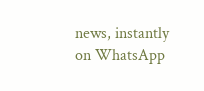news, instantly on WhatsApp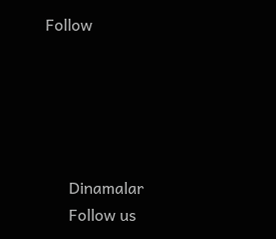Follow





      Dinamalar
      Follow us